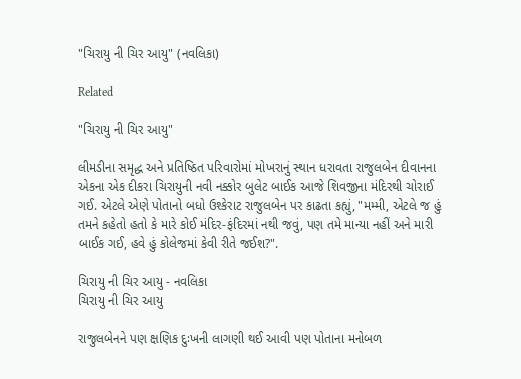"ચિરાયુ ની ચિર આયુ" (નવલિકા)

Related

"ચિરાયુ ની ચિર આયુ"

લીમડીના સમૃદ્ધ અને પ્રતિષ્ઠિત પરિવારોમાં મોખરાનું સ્થાન ધરાવતા રાજુલબેન દીવાનના એકના એક દીકરા ચિરાયુની નવી નક્કોર બુલેટ બાઈક આજે શિવજીના મંદિરથી ચોરાઈ ગઈ. એટલે એણે પોતાનો બધો ઉશ્કેરાટ રાજુલબેન પર કાઢતા કહ્યું, "મમ્મી, એટલે જ હું તમને કહેતો હતો કે મારે કોઈ મંદિર-ફંદિરમાં નથી જવું, પણ તમે માન્યા નહીં અને મારી બાઈક ગઈ, હવે હું કોલેજમાં કેવી રીતે જઈશ?".

ચિરાયુ ની ચિર આયુ - નવલિકા
ચિરાયુ ની ચિર આયુ

રાજુલબેનને પણ ક્ષણિક દુઃખની લાગણી થઈ આવી પણ પોતાના મનોબળ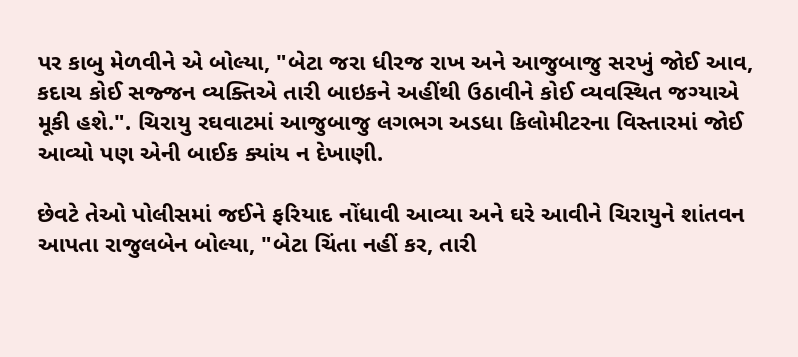પર કાબુ મેળવીને એ બોલ્યા, "બેટા જરા ધીરજ રાખ અને આજુબાજુ સરખું જોઈ આવ, કદાચ કોઈ સજ્જન વ્યક્તિએ તારી બાઇકને અહીંથી ઉઠાવીને કોઈ વ્યવસ્થિત જગ્યાએ મૂકી હશે.". ચિરાયુ રઘવાટમાં આજુબાજુ લગભગ અડધા કિલોમીટરના વિસ્તારમાં જોઈ આવ્યો પણ એની બાઈક ક્યાંય ન દેખાણી.

છેવટે તેઓ પોલીસમાં જઈને ફરિયાદ નોંધાવી આવ્યા અને ઘરે આવીને ચિરાયુને શાંતવન આપતા રાજુલબેન બોલ્યા, "બેટા ચિંતા નહીં કર, તારી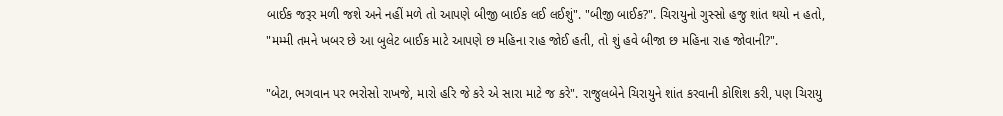બાઈક જરૂર મળી જશે અને નહીં મળે તો આપણે બીજી બાઈક લઈ લઈશું". "બીજી બાઈક?". ચિરાયુનો ગુસ્સો હજુ શાંત થયો ન હતો, "મમ્મી તમને ખબર છે આ બુલેટ બાઈક માટે આપણે છ મહિના રાહ જોઈ હતી, તો શું હવે બીજા છ મહિના રાહ જોવાની?".

"બેટા, ભગવાન પર ભરોસો રાખજે, મારો હરિ જે કરે એ સારા માટે જ કરે". રાજુલબેને ચિરાયુને શાંત કરવાની કોશિશ કરી, પણ ચિરાયુ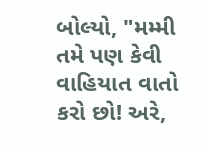બોલ્યો, "મમ્મી તમે પણ કેવી વાહિયાત વાતો કરો છો! અરે,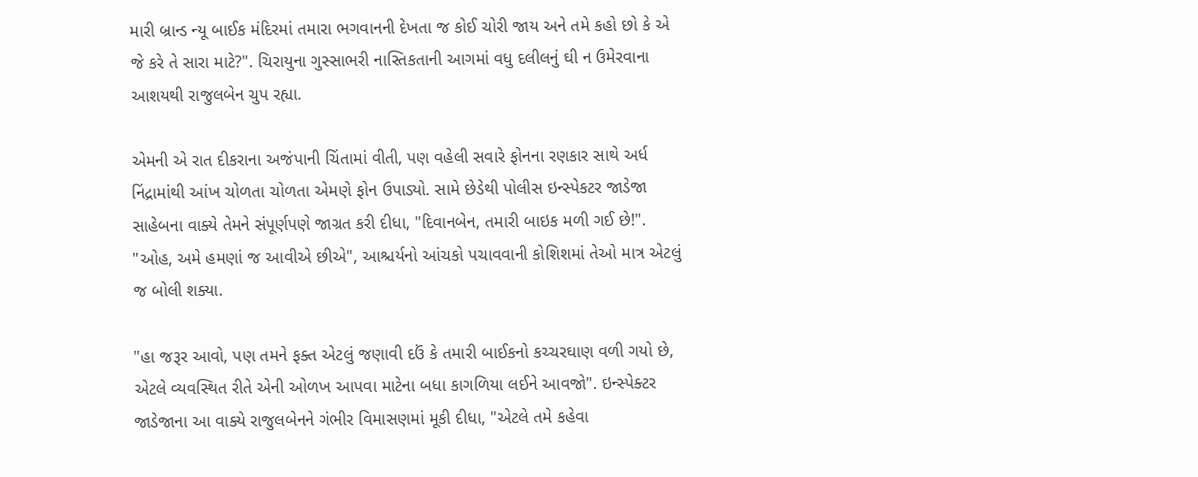મારી બ્રાન્ડ ન્યૂ બાઈક મંદિરમાં તમારા ભગવાનની દેખતા જ કોઈ ચોરી જાય અને તમે કહો છો કે એ જે કરે તે સારા માટે?". ચિરાયુના ગુસ્સાભરી નાસ્તિકતાની આગમાં વધુ દલીલનું ઘી ન ઉમેરવાના આશયથી રાજુલબેન ચુપ રહ્યા.

એમની એ રાત દીકરાના અજંપાની ચિંતામાં વીતી, પણ વહેલી સવારે ફોનના રણકાર સાથે અર્ધ નિંદ્રામાંથી આંખ ચોળતા ચોળતા એમણે ફોન ઉપાડ્યો. સામે છેડેથી પોલીસ ઇન્સ્પેકટર જાડેજા સાહેબના વાક્યે તેમને સંપૂર્ણપણે જાગ્રત કરી દીધા, "દિવાનબેન, તમારી બાઇક મળી ગઈ છે!". "ઓહ, અમે હમણાં જ આવીએ છીએ", આશ્ચર્યનો આંચકો પચાવવાની કોશિશમાં તેઓ માત્ર એટલું જ બોલી શક્યા.

"હા જરૂર આવો, પણ તમને ફક્ત એટલું જણાવી દઉં કે તમારી બાઈકનો કચ્ચરઘાણ વળી ગયો છે, એટલે વ્યવસ્થિત રીતે એની ઓળખ આપવા માટેના બધા કાગળિયા લઈને આવજો". ઇન્સ્પેક્ટર જાડેજાના આ વાક્યે રાજુલબેનને ગંભીર વિમાસણમાં મૂકી દીધા, "એટલે તમે કહેવા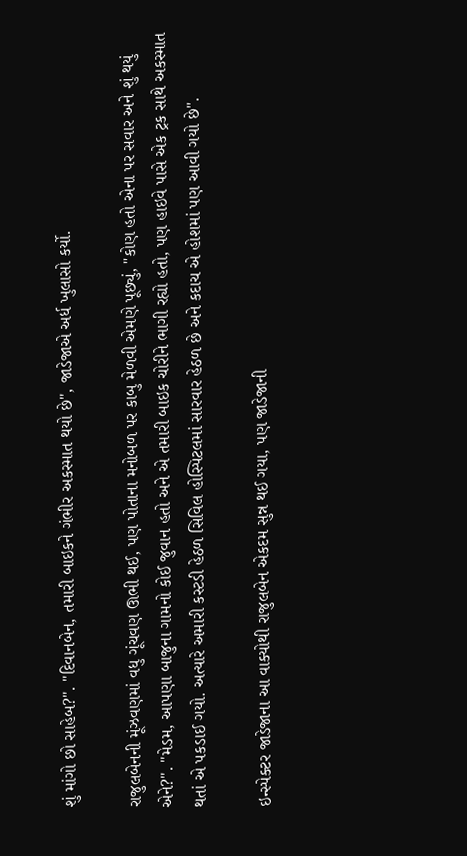શું માંગો છો સાહેબ?". "દિવાનબેન, તમારી બાઇકને ગંભીર અકસ્માત થયો છે", જાડેજાએ અર્ધ ખુલાસો કર્યો.

રાજુલબેનની મૂંઝવણમાં વધુ ગૂંચવણ ઊભી થઈ, પણ પોતાના મનોબળ પર કાબુ મેળવી એમણે પૂછ્યું, "કોણ હતો એના પર સવાર અને શું થયું એને?". "મેડમ, આપણા બાજુના ગામનો કોઈ જુવાન હતો અને એ તમારી બાઇક ચોરીને ભાગી રહ્યો હતો, પણ હાઇવે પાસે એક ટ્રક સાથે અકસ્માત થતાં એ પકડાઈ ગયો. અત્યારે અમારી કસ્ટડી હેઠળ સિવિલ હોસ્પિટલમાં સારવાર હેઠળ છે અને કદાચ એ હોશમાં પણ આવી ગયો છે".

ઇન્સ્પેક્ટર જાડેજાના આ વાક્યોથી રાજુલબેન એકદમ સુન્ન થઈ ગયા, પણ જાડેજાની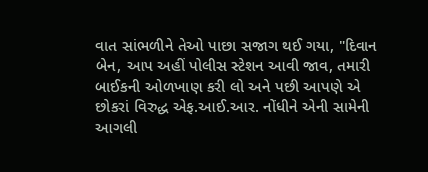વાત સાંભળીને તેઓ પાછા સજાગ થઈ ગયા, "દિવાન બેન, આપ અહીં પોલીસ સ્ટેશન આવી જાવ, તમારી બાઈકની ઓળખાણ કરી લો અને પછી આપણે એ છોકરાં વિરુદ્ધ એફ.આઈ.આર. નોંધીને એની સામેની આગલી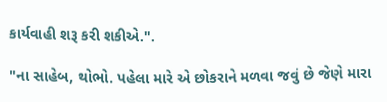કાર્યવાહી શરૂ કરી શકીએ.".

"ના સાહેબ, થોભો. પહેલા મારે એ છોકરાને મળવા જવું છે જેણે મારા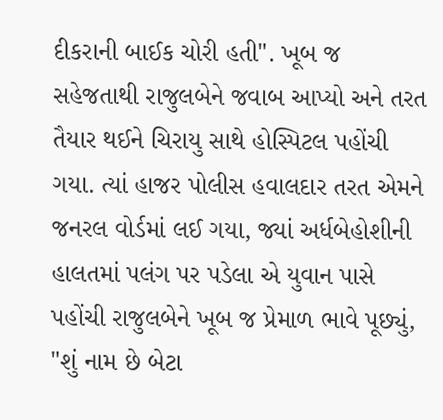દીકરાની બાઈક ચોરી હતી". ખૂબ જ સહેજતાથી રાજુલબેને જવાબ આપ્યો અને તરત તૈયાર થઈને ચિરાયુ સાથે હોસ્પિટલ પહોંચી ગયા. ત્યાં હાજર પોલીસ હવાલદાર તરત એમને જનરલ વોર્ડમાં લઈ ગયા, જ્યાં અર્ધબેહોશીની હાલતમાં પલંગ પર પડેલા એ યુવાન પાસે પહોંચી રાજુલબેને ખૂબ જ પ્રેમાળ ભાવે પૂછ્યું, "શું નામ છે બેટા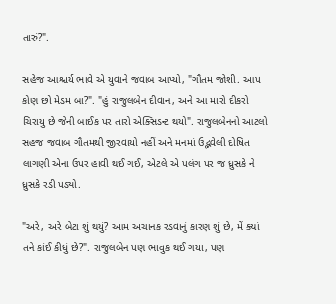તારું?".

સહેજ આશ્ચર્ય ભાવે એ યુવાને જવાબ આપ્યો, "ગૌતમ જોશી. આપ કોણ છો મેડમ બા?". "હું રાજુલબેન દીવાન, અને આ મારો દીકરો ચિરાયુ છે જેની બાઈક પર તારો એક્સિડન્ટ થયો". રાજુલબેનનો આટલો સહજ જવાબ ગૌતમથી જીરવાયો નહીં અને મનમાં ઉદ્ભવેલી દોષિત લાગણી એના ઉપર હાવી થઈ ગઈ, એટલે એ પલંગ પર જ ધ્રુસકે ને ધ્રુસકે રડી પડ્યો.

"અરે, અરે બેટા શું થયું? આમ અચાનક રડવાનું કારણ શું છે, મેં ક્યાં તને કાંઈ કીધું છે?". રાજુલબેન પણ ભાવુક થઈ ગયા, પણ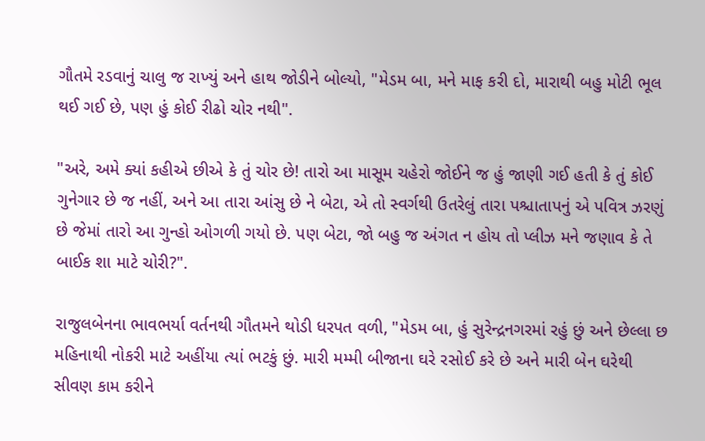ગૌતમે રડવાનું ચાલુ જ રાખ્યું અને હાથ જોડીને બોલ્યો, "મેડમ બા, મને માફ કરી દો, મારાથી બહુ મોટી ભૂલ થઈ ગઈ છે, પણ હું કોઈ રીઢો ચોર નથી".

"અરે, અમે ક્યાં કહીએ છીએ કે તું ચોર છે! તારો આ માસૂમ ચહેરો જોઈને જ હું જાણી ગઈ હતી કે તું કોઈ ગુનેગાર છે જ નહીં, અને આ તારા આંસુ છે ને બેટા, એ તો સ્વર્ગથી ઉતરેલું તારા પશ્ચાતાપનું એ પવિત્ર ઝરણું છે જેમાં તારો આ ગુન્હો ઓગળી ગયો છે. પણ બેટા, જો બહુ જ અંગત ન હોય તો પ્લીઝ મને જણાવ કે તે બાઈક શા માટે ચોરી?".

રાજુલબેનના ભાવભર્યા વર્તનથી ગૌતમને થોડી ધરપત વળી, "મેડમ બા, હું સુરેન્દ્રનગરમાં રહું છું અને છેલ્લા છ મહિનાથી નોકરી માટે અહીંયા ત્યાં ભટકું છું. મારી મમ્મી બીજાના ઘરે રસોઈ કરે છે અને મારી બેન ઘરેથી સીવણ કામ કરીને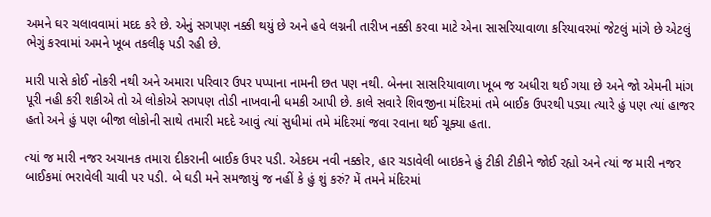અમને ઘર ચલાવવામાં મદદ કરે છે. એનું સગપણ નક્કી થયું છે અને હવે લગ્નની તારીખ નક્કી કરવા માટે એના સાસરિયાવાળા કરિયાવરમાં જેટલું માંગે છે એટલું ભેગું કરવામાં અમને ખૂબ તકલીફ પડી રહી છે.

મારી પાસે કોઈ નોકરી નથી અને અમારા પરિવાર ઉપર પપ્પાના નામની છત પણ નથી. બેનના સાસરિયાવાળા ખૂબ જ અધીરા થઈ ગયા છે અને જો એમની માંગ પૂરી નહી કરી શકીએ તો એ લોકોએ સગપણ તોડી નાખવાની ધમકી આપી છે. કાલે સવારે શિવજીના મંદિરમાં તમે બાઈક ઉપરથી પડ્યા ત્યારે હું પણ ત્યાં હાજર હતો અને હું પણ બીજા લોકોની સાથે તમારી મદદે આવું ત્યાં સુધીમાં તમે મંદિરમાં જવા રવાના થઈ ચૂક્યા હતા.

ત્યાં જ મારી નજર અચાનક તમારા દીકરાની બાઈક ઉપર પડી. એકદમ નવી નક્કોર, હાર ચડાવેલી બાઇકને હું ટીકી ટીકીને જોઈ રહ્યો અને ત્યાં જ મારી નજર બાઈકમાં ભરાવેલી ચાવી પર પડી. બે ઘડી મને સમજાયું જ નહીં કે હું શું કરું? મેં તમને મંદિરમાં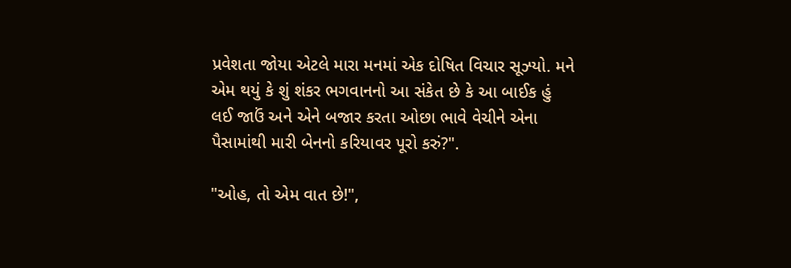પ્રવેશતા જોયા એટલે મારા મનમાં એક દોષિત વિચાર સૂઝ્યો. મને એમ થયું કે શું શંકર ભગવાનનો આ સંકેત છે કે આ બાઈક હું લઈ જાઉં અને એને બજાર કરતા ઓછા ભાવે વેચીને એના પૈસામાંથી મારી બેનનો કરિયાવર પૂરો કરું?".

"ઓહ, તો એમ વાત છે!",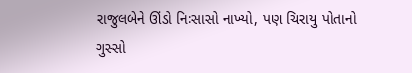રાજુલબેને ઊંડો નિઃસાસો નાખ્યો, પણ ચિરાયુ પોતાનો ગુસ્સો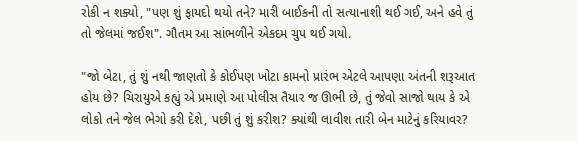રોકી ન શક્યો, "પણ શું ફાયદો થયો તને? મારી બાઈકની તો સત્યાનાશી થઈ ગઈ, અને હવે તું તો જેલમાં જઈશ". ગૌતમ આ સાંભળીને એકદમ ચુપ થઈ ગયો.

"જો બેટા, તું શું નથી જાણતો કે કોઈપણ ખોટા કામનો પ્રારંભ એટલે આપણા અંતની શરૂઆત હોય છે? ચિરાયુએ કહ્યું એ પ્રમાણે આ પોલીસ તૈયાર જ ઊભી છે, તું જેવો સાજો થાય કે એ લોકો તને જેલ ભેગો કરી દેશે, પછી તું શું કરીશ? ક્યાંથી લાવીશ તારી બેન માટેનું કરિયાવર?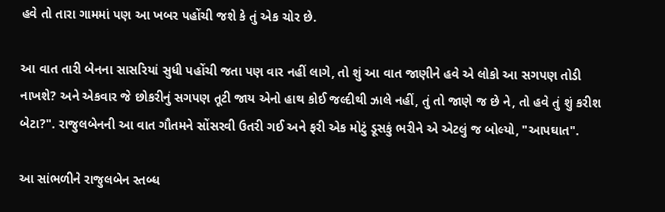હવે તો તારા ગામમાં પણ આ ખબર પહોંચી જશે કે તું એક ચોર છે.

આ વાત તારી બેનના સાસરિયાં સુધી પહોંચી જતા પણ વાર નહીં લાગે, તો શું આ વાત જાણીને હવે એ લોકો આ સગપણ તોડી નાખશે? અને એકવાર જે છોકરીનું સગપણ તૂટી જાય એનો હાથ કોઈ જલ્દીથી ઝાલે નહીં, તું તો જાણે જ છે ને, તો હવે તું શું કરીશ બેટા?". રાજુલબેનની આ વાત ગૌતમને સોંસરવી ઉતરી ગઈ અને ફરી એક મોટું ડૂસકું ભરીને એ એટલું જ બોલ્યો, "આપઘાત".

આ સાંભળીને રાજુલબેન સ્તબ્ધ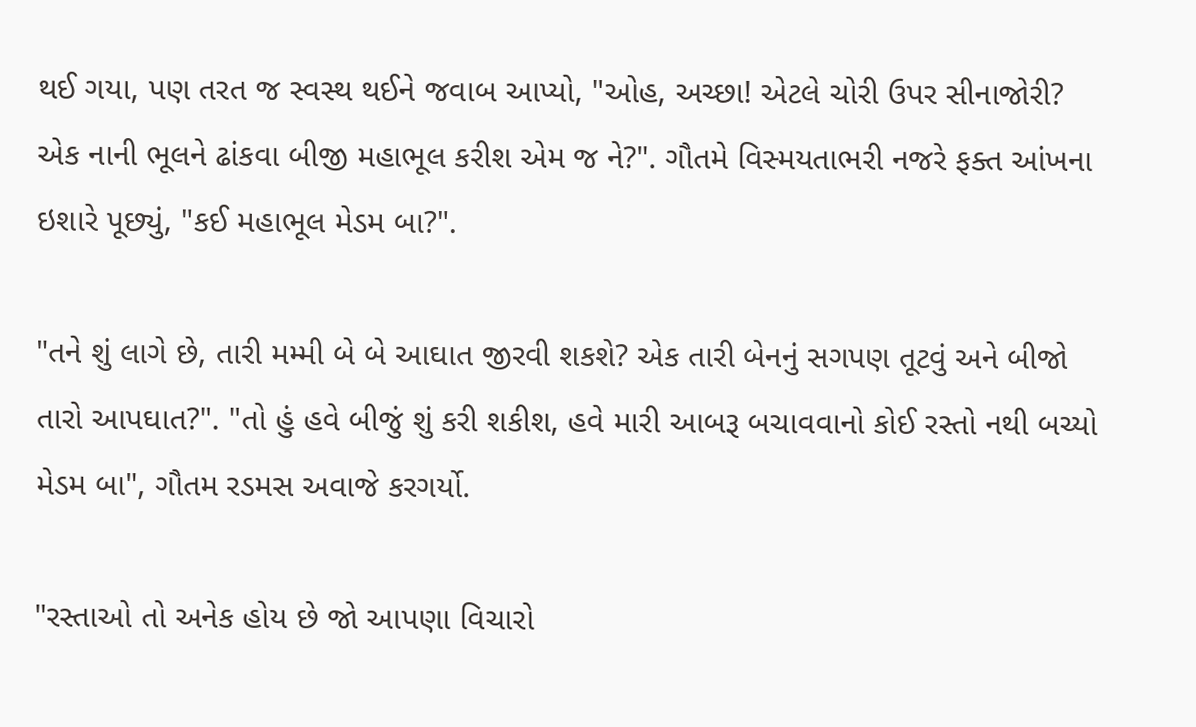થઈ ગયા, પણ તરત જ સ્વસ્થ થઈને જવાબ આપ્યો, "ઓહ, અચ્છા! એટલે ચોરી ઉપર સીનાજોરી? એક નાની ભૂલને ઢાંકવા બીજી મહાભૂલ કરીશ એમ જ ને?". ગૌતમે વિસ્મયતાભરી નજરે ફક્ત આંખના ઇશારે પૂછ્યું, "કઈ મહાભૂલ મેડમ બા?".

"તને શું લાગે છે, તારી મમ્મી બે બે આઘાત જીરવી શકશે? એક તારી બેનનું સગપણ તૂટવું અને બીજો તારો આપઘાત?". "તો હું હવે બીજું શું કરી શકીશ, હવે મારી આબરૂ બચાવવાનો કોઈ રસ્તો નથી બચ્યો મેડમ બા", ગૌતમ રડમસ અવાજે કરગર્યો.

"રસ્તાઓ તો અનેક હોય છે જો આપણા વિચારો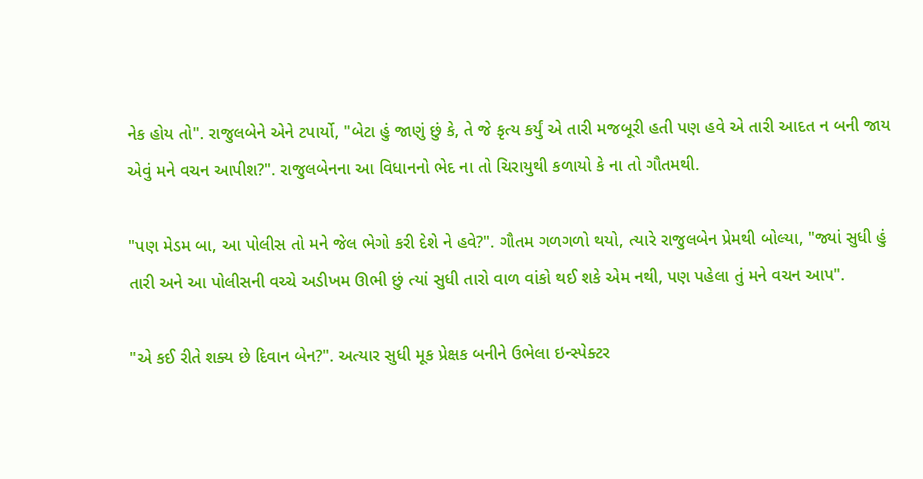નેક હોય તો". રાજુલબેને એને ટપાર્યો, "બેટા હું જાણું છું કે, તે જે કૃત્ય કર્યું એ તારી મજબૂરી હતી પણ હવે એ તારી આદત ન બની જાય એવું મને વચન આપીશ?". રાજુલબેનના આ વિધાનનો ભેદ ના તો ચિરાયુથી કળાયો કે ના તો ગૌતમથી.

"પણ મેડમ બા, આ પોલીસ તો મને જેલ ભેગો કરી દેશે ને હવે?". ગૌતમ ગળગળો થયો, ત્યારે રાજુલબેન પ્રેમથી બોલ્યા, "જ્યાં સુધી હું તારી અને આ પોલીસની વચ્ચે અડીખમ ઊભી છું ત્યાં સુધી તારો વાળ વાંકો થઈ શકે એમ નથી, પણ પહેલા તું મને વચન આપ".

"એ કઈ રીતે શક્ય છે દિવાન બેન?". અત્યાર સુધી મૂક પ્રેક્ષક બનીને ઉભેલા ઇન્સ્પેક્ટર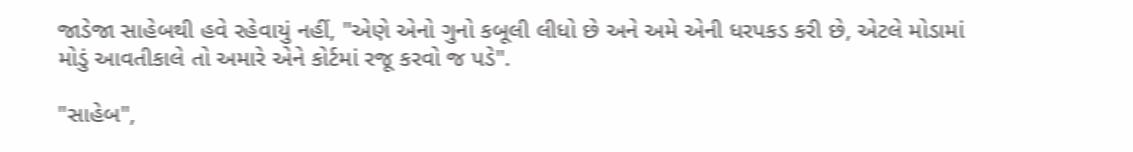જાડેજા સાહેબથી હવે રહેવાયું નહીં, "એણે એનો ગુનો કબૂલી લીધો છે અને અમે એની ધરપકડ કરી છે, એટલે મોડામાં મોડું આવતીકાલે તો અમારે એને કોર્ટમાં રજૂ કરવો જ પડે".

"સાહેબ",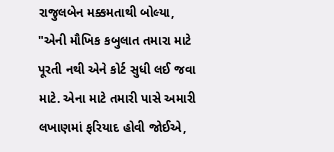રાજુલબેન મક્કમતાથી બોલ્યા, "એની મૌખિક કબુલાત તમારા માટે પૂરતી નથી એને કોર્ટ સુધી લઈ જવા માટે. એના માટે તમારી પાસે અમારી લખાણમાં ફરિયાદ હોવી જોઈએ,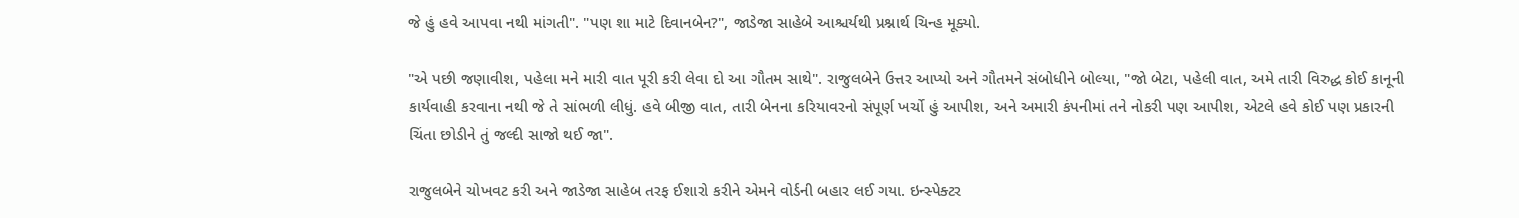જે હું હવે આપવા નથી માંગતી". "પણ શા માટે દિવાનબેન?", જાડેજા સાહેબે આશ્ચર્યથી પ્રશ્નાર્થ ચિન્હ મૂક્યો.

"એ પછી જણાવીશ, પહેલા મને મારી વાત પૂરી કરી લેવા દો આ ગૌતમ સાથે". રાજુલબેને ઉત્તર આપ્યો અને ગૌતમને સંબોધીને બોલ્યા, "જો બેટા, પહેલી વાત, અમે તારી વિરુદ્ધ કોઈ કાનૂની કાર્યવાહી કરવાના નથી જે તે સાંભળી લીધું. હવે બીજી વાત, તારી બેનના કરિયાવરનો સંપૂર્ણ ખર્ચો હું આપીશ, અને અમારી કંપનીમાં તને નોકરી પણ આપીશ, એટલે હવે કોઈ પણ પ્રકારની ચિંતા છોડીને તું જલ્દી સાજો થઈ જા".

રાજુલબેને ચોખવટ કરી અને જાડેજા સાહેબ તરફ ઈશારો કરીને એમને વોર્ડની બહાર લઈ ગયા. ઇન્સ્પેક્ટર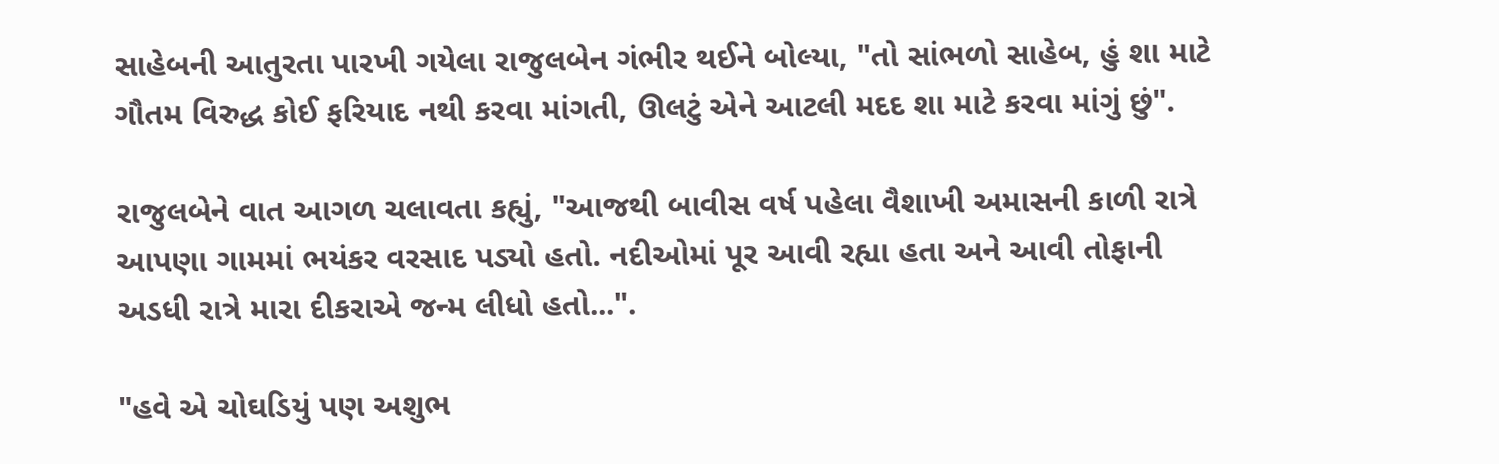સાહેબની આતુરતા પારખી ગયેલા રાજુલબેન ગંભીર થઈને બોલ્યા, "તો સાંભળો સાહેબ, હું શા માટે ગૌતમ વિરુદ્ધ કોઈ ફરિયાદ નથી કરવા માંગતી, ઊલટું એને આટલી મદદ શા માટે કરવા માંગું છું".

રાજુલબેને વાત આગળ ચલાવતા કહ્યું, "આજથી બાવીસ વર્ષ પહેલા વૈશાખી અમાસની કાળી રાત્રે આપણા ગામમાં ભયંકર વરસાદ પડ્યો હતો. નદીઓમાં પૂર આવી રહ્યા હતા અને આવી તોફાની અડધી રાત્રે મારા દીકરાએ જન્મ લીધો હતો...".

"હવે એ ચોઘડિયું પણ અશુભ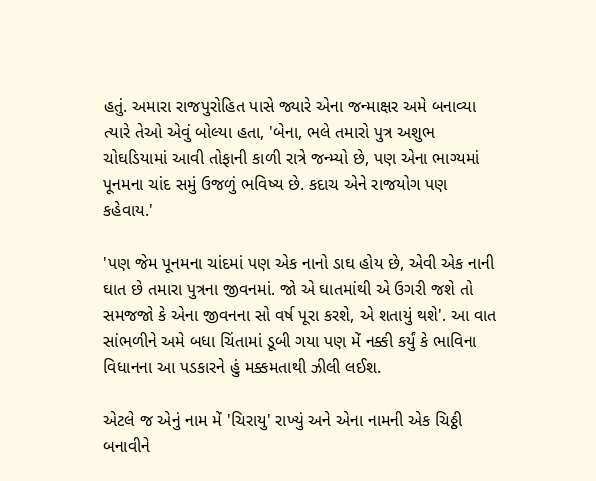હતું. અમારા રાજપુરોહિત પાસે જ્યારે એના જન્માક્ષર અમે બનાવ્યા ત્યારે તેઓ એવું બોલ્યા હતા, 'બેના, ભલે તમારો પુત્ર અશુભ ચોઘડિયામાં આવી તોફાની કાળી રાત્રે જન્મ્યો છે, પણ એના ભાગ્યમાં પૂનમના ચાંદ સમું ઉજળું ભવિષ્ય છે. કદાચ એને રાજયોગ પણ કહેવાય.'

'પણ જેમ પૂનમના ચાંદમાં પણ એક નાનો ડાઘ હોય છે, એવી એક નાની ઘાત છે તમારા પુત્રના જીવનમાં. જો એ ઘાતમાંથી એ ઉગરી જશે તો સમજજો કે એના જીવનના સો વર્ષ પૂરા કરશે, એ શતાયું થશે'. આ વાત સાંભળીને અમે બધા ચિંતામાં ડૂબી ગયા પણ મેં નક્કી કર્યું કે ભાવિના વિધાનના આ પડકારને હું મક્કમતાથી ઝીલી લઈશ.

એટલે જ એનું નામ મેં 'ચિરાયુ' રાખ્યું અને એના નામની એક ચિઠ્ઠી બનાવીને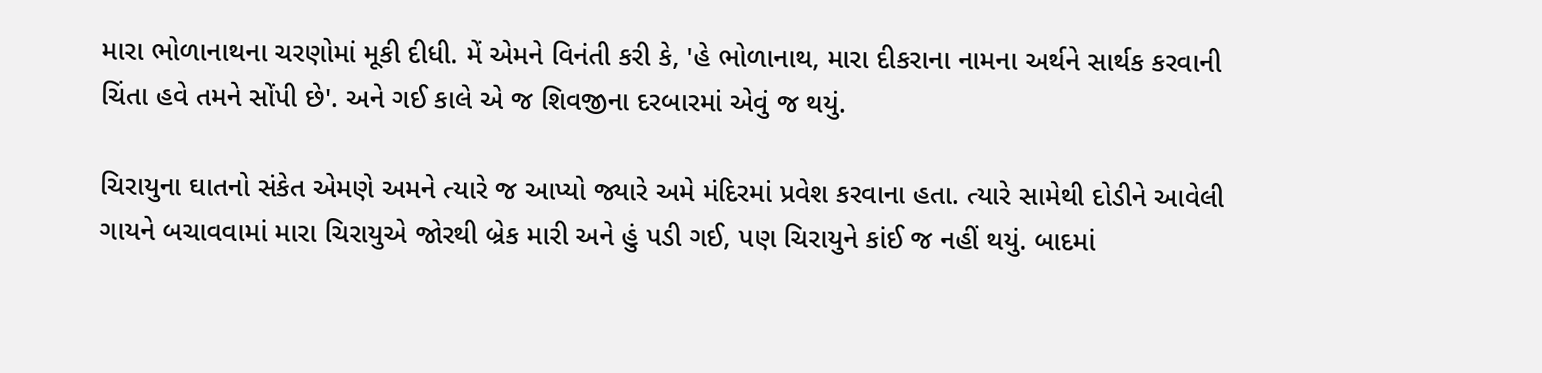મારા ભોળાનાથના ચરણોમાં મૂકી દીધી. મેં એમને વિનંતી કરી કે, 'હે ભોળાનાથ, મારા દીકરાના નામના અર્થને સાર્થક કરવાની ચિંતા હવે તમને સોંપી છે'. અને ગઈ કાલે એ જ શિવજીના દરબારમાં એવું જ થયું.

ચિરાયુના ઘાતનો સંકેત એમણે અમને ત્યારે જ આપ્યો જ્યારે અમે મંદિરમાં પ્રવેશ કરવાના હતા. ત્યારે સામેથી દોડીને આવેલી ગાયને બચાવવામાં મારા ચિરાયુએ જોરથી બ્રેક મારી અને હું પડી ગઈ, પણ ચિરાયુને કાંઈ જ નહીં થયું. બાદમાં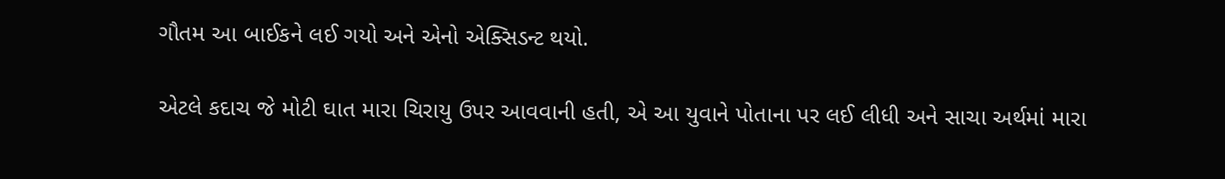ગૌતમ આ બાઈકને લઈ ગયો અને એનો એક્સિડન્ટ થયો.

એટલે કદાચ જે મોટી ઘાત મારા ચિરાયુ ઉપર આવવાની હતી, એ આ યુવાને પોતાના પર લઈ લીધી અને સાચા અર્થમાં મારા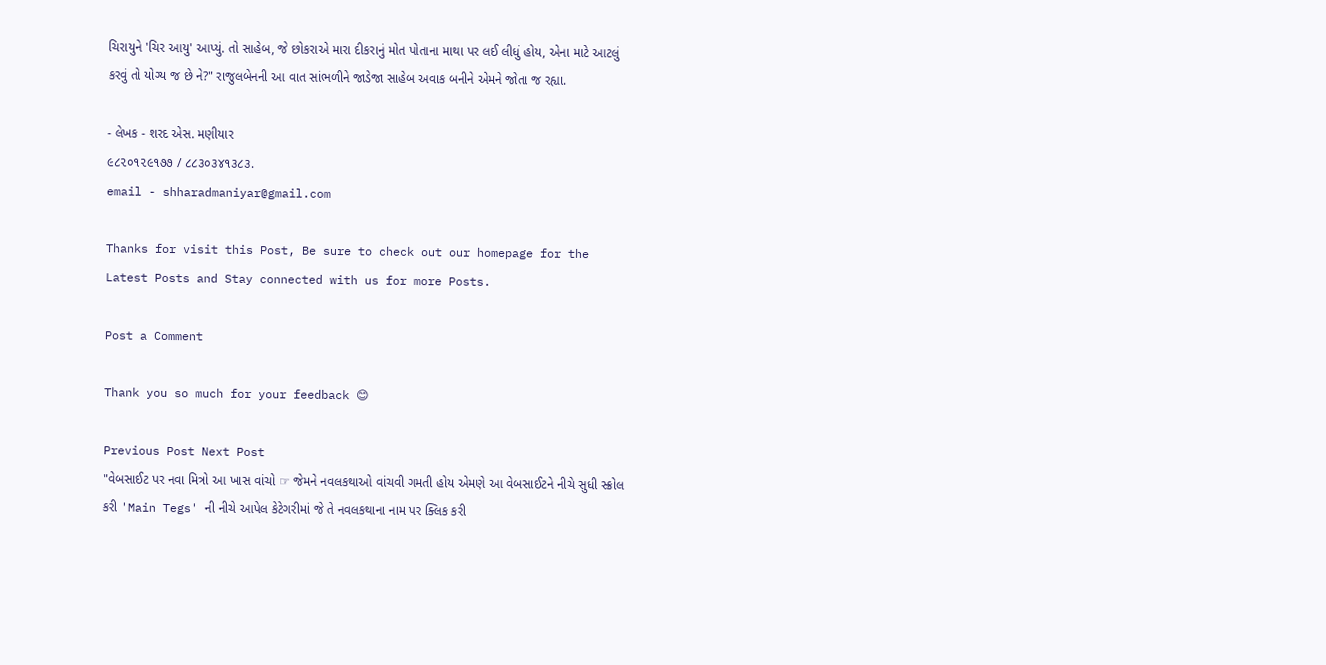ચિરાયુને 'ચિર આયુ' આપ્યું. તો સાહેબ, જે છોકરાએ મારા દીકરાનું મોત પોતાના માથા પર લઈ લીધું હોય, એના માટે આટલું કરવું તો યોગ્ય જ છે ને?" રાજુલબેનની આ વાત સાંભળીને જાડેજા સાહેબ અવાક બનીને એમને જોતા જ રહ્યા.

- લેખક - શરદ એસ. મણીયાર
૯૮૨૦૧૨૯૧૭૭ / ૮૮૩૦૩૪૧૩૮૩.
email - shharadmaniyar@gmail.com

Thanks for visit this Post, Be sure to check out our homepage for the Latest Posts and Stay connected with us for more Posts.

Post a Comment

Thank you so much for your feedback 😊

Previous Post Next Post
"વેબસાઈટ પર નવા મિત્રો આ ખાસ વાંચો ☞ જેમને નવલકથાઓ વાંચવી ગમતી હોય એમણે આ વેબસાઈટને નીચે સુધી સ્ક્રોલ કરી 'Main Tegs' ની નીચે આપેલ કેટેગરીમાં જે તે નવલકથાના નામ પર ક્લિક કરી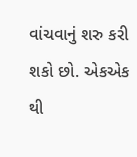વાંચવાનું શરુ કરી શકો છો. એકએક થી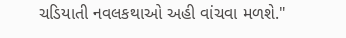ચડિયાતી નવલકથાઓ અહી વાંચવા મળશે."